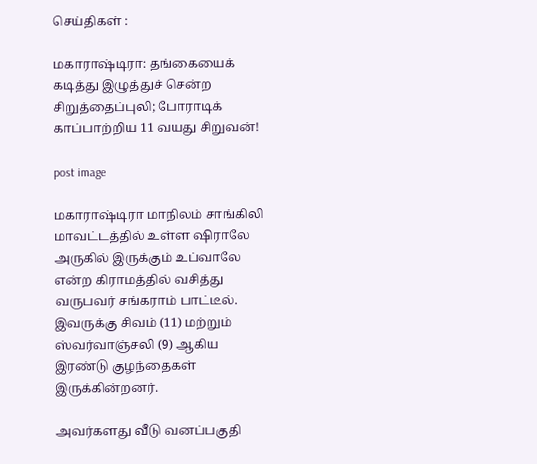செய்திகள் :

மகாராஷ்டிரா: தங்கையைக் கடித்து இழுத்துச் சென்ற சிறுத்தைப்புலி; போராடிக் காப்பாற்றிய 11 வயது சிறுவன்!

post image

மகாராஷ்டிரா மாநிலம் சாங்கிலி மாவட்டத்தில் உள்ள ஷிராலே அருகில் இருக்கும் உப்வாலே என்ற கிராமத்தில் வசித்து வருபவர் சங்கராம் பாட்டீல். இவருக்கு சிவம் (11) மற்றும் ஸ்வர்வாஞ்சலி (9) ஆகிய இரண்டு குழந்தைகள் இருக்கின்றனர்.

அவர்களது வீடு வனப்பகுதி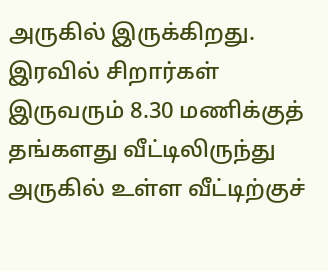அருகில் இருக்கிறது. இரவில் சிறார்கள் இருவரும் 8.30 மணிக்குத் தங்களது வீட்டிலிருந்து அருகில் உள்ள வீட்டிற்குச்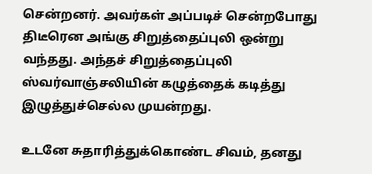சென்றனர். அவர்கள் அப்படிச் சென்றபோது திடீரென அங்கு சிறுத்தைப்புலி ஒன்று வந்தது. அந்தச் சிறுத்தைப்புலி ஸ்வர்வாஞ்சலியின் கழுத்தைக் கடித்து இழுத்துச்செல்ல முயன்றது.

உடனே சுதாரித்துக்கொண்ட சிவம், தனது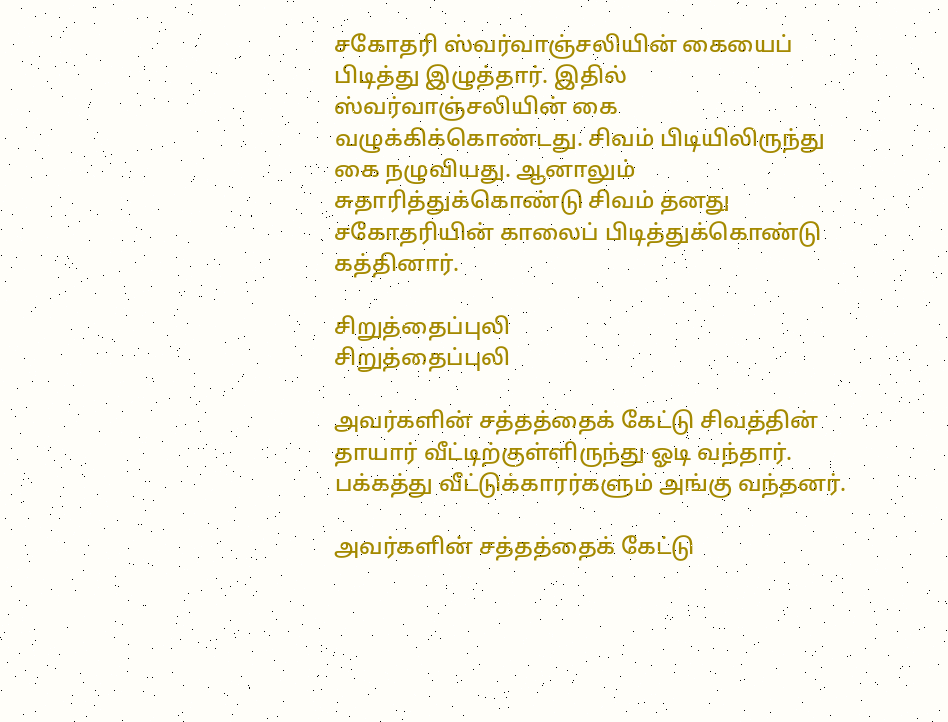சகோதரி ஸ்வர்வாஞ்சலியின் கையைப் பிடித்து இழுத்தார். இதில் ஸ்வர்வாஞ்சலியின் கை வழுக்கிக்கொண்டது. சிவம் பிடியிலிருந்து கை நழுவியது. ஆனாலும் சுதாரித்துக்கொண்டு சிவம் தனது சகோதரியின் காலைப் பிடித்துக்கொண்டு கத்தினார்.

சிறுத்தைப்புலி
சிறுத்தைப்புலி

அவர்களின் சத்தத்தைக் கேட்டு சிவத்தின் தாயார் வீட்டிற்குள்ளிருந்து ஓடி வந்தார். பக்கத்து வீட்டுக்காரர்களும் அங்கு வந்தனர்.

அவர்களின் சத்தத்தைக் கேட்டு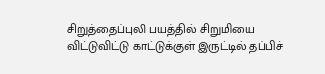சிறுத்தைப்புலி பயத்தில் சிறுமியை விட்டுவிட்டு காட்டுக்குள் இருட்டில் தப்பிச்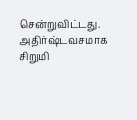சென்றுவிட்டது. அதிர்ஷ்டவசமாக சிறுமி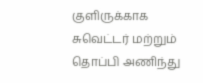குளிருக்காக சுவெட்டர் மற்றும் தொப்பி அணிந்து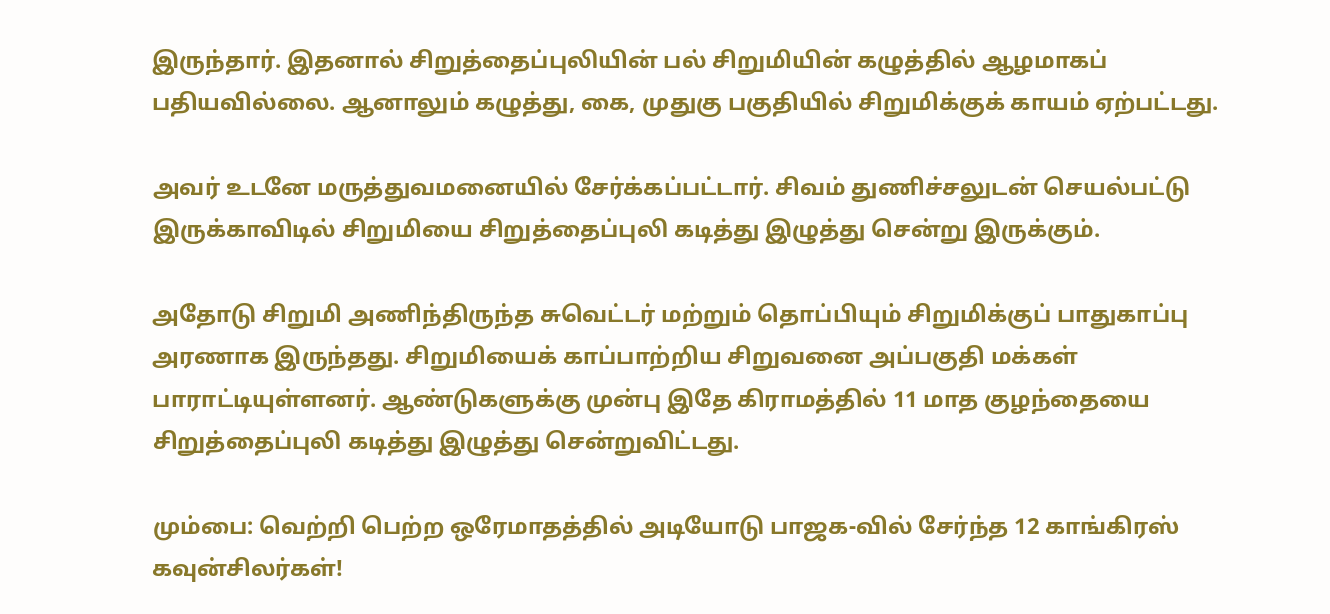இருந்தார். இதனால் சிறுத்தைப்புலியின் பல் சிறுமியின் கழுத்தில் ஆழமாகப் பதியவில்லை. ஆனாலும் கழுத்து, கை, முதுகு பகுதியில் சிறுமிக்குக் காயம் ஏற்பட்டது.

அவர் உடனே மருத்துவமனையில் சேர்க்கப்பட்டார். சிவம் துணிச்சலுடன் செயல்பட்டு இருக்காவிடில் சிறுமியை சிறுத்தைப்புலி கடித்து இழுத்து சென்று இருக்கும்.

அதோடு சிறுமி அணிந்திருந்த சுவெட்டர் மற்றும் தொப்பியும் சிறுமிக்குப் பாதுகாப்பு அரணாக இருந்தது. சிறுமியைக் காப்பாற்றிய சிறுவனை அப்பகுதி மக்கள் பாராட்டியுள்ளனர். ஆண்டுகளுக்கு முன்பு இதே கிராமத்தில் 11 மாத குழந்தையை சிறுத்தைப்புலி கடித்து இழுத்து சென்றுவிட்டது.

மும்பை: வெற்றி பெற்ற ஒரேமாதத்தில் அடியோடு பாஜக-வில் சேர்ந்த 12 காங்கிரஸ் கவுன்சிலர்கள்!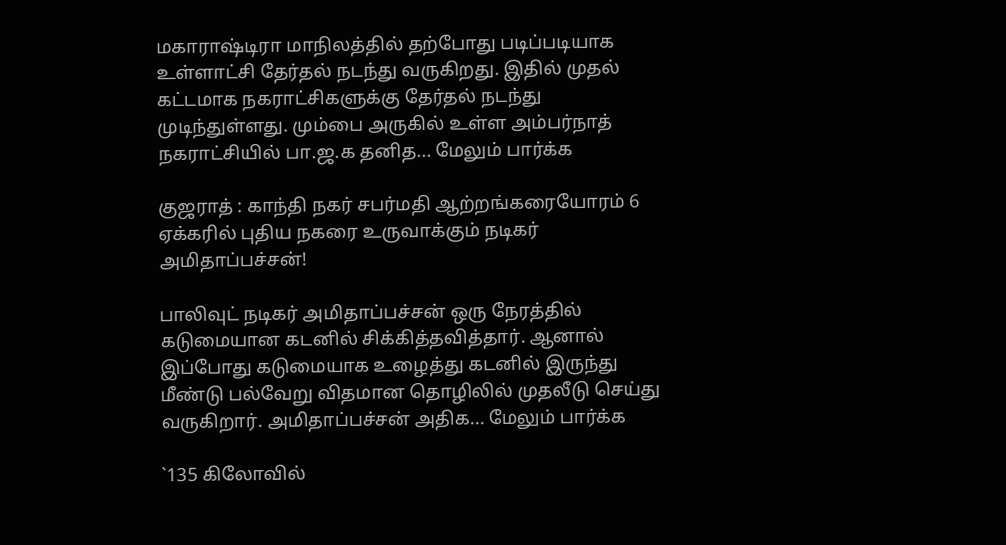மகாராஷ்டிரா மாநிலத்தில் தற்போது படிப்படியாக உள்ளாட்சி தேர்தல் நடந்து வருகிறது. இதில் முதல் கட்டமாக நகராட்சிகளுக்கு தேர்தல் நடந்து முடிந்துள்ளது. மும்பை அருகில் உள்ள அம்பர்நாத் நகராட்சியில் பா.ஜ.க தனித... மேலும் பார்க்க

குஜராத் : காந்தி நகர் சபர்மதி ஆற்றங்கரையோரம் 6 ஏக்கரில் புதிய நகரை உருவாக்கும் நடிகர் அமிதாப்பச்சன்!

பாலிவுட் நடிகர் அமிதாப்பச்சன் ஒரு நேரத்தில் கடுமையான கடனில் சிக்கித்தவித்தார். ஆனால் இப்போது கடுமையாக உழைத்து கடனில் இருந்து மீண்டு பல்வேறு விதமான தொழிலில் முதலீடு செய்து வருகிறார். அமிதாப்பச்சன் அதிக... மேலும் பார்க்க

`135 கிலோவில்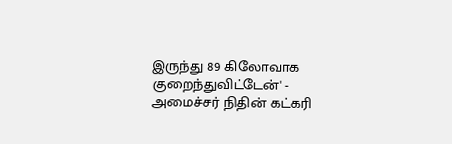இருந்து 89 கிலோவாக குறைந்துவிட்டேன்' - அமைச்சர் நிதின் கட்கரி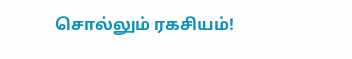சொல்லும் ரகசியம்!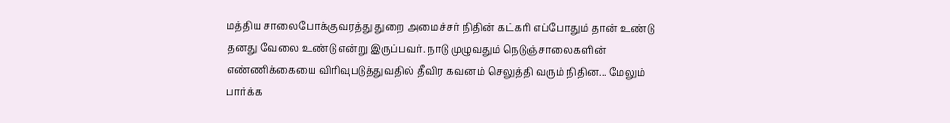மத்திய சாலைபோக்குவரத்து துறை அமைச்சர் நிதின் கட்கரி எப்போதும் தான் உண்டு தனது வேலை உண்டு என்று இருப்பவர். நாடு முழுவதும் நெடுஞ்சாலைகளின் எண்ணிக்கையை விரிவுபடுத்துவதில் தீவிர கவனம் செலுத்தி வரும் நிதின... மேலும் பார்க்க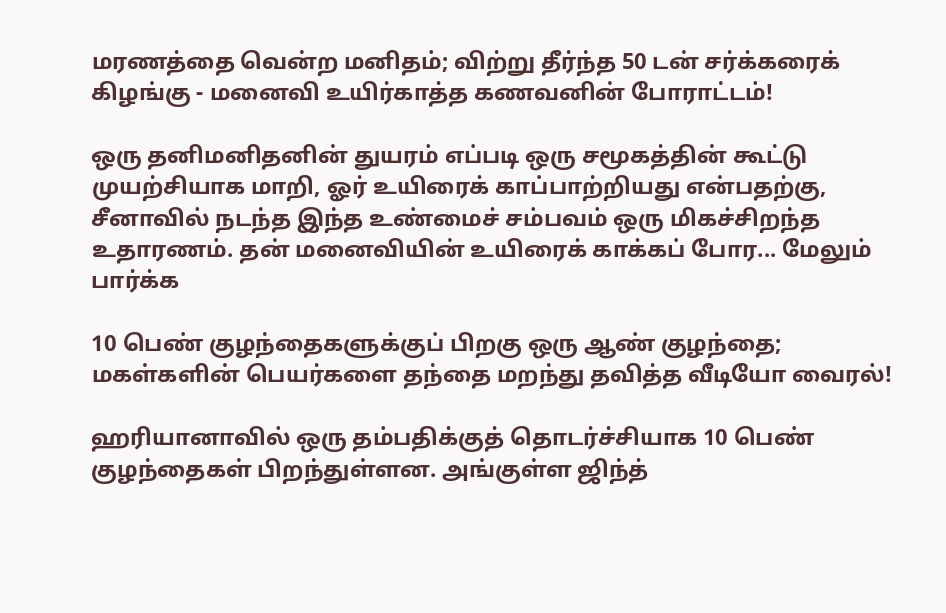மரணத்தை வென்ற மனிதம்; விற்று தீர்ந்த 50 டன் சர்க்கரைக் கிழங்கு - மனைவி உயிர்காத்த கணவனின் போராட்டம்!

ஒரு தனிமனிதனின் துயரம் எப்படி ஒரு சமூகத்தின் கூட்டு முயற்சியாக மாறி, ஓர் உயிரைக் காப்பாற்றியது என்பதற்கு, சீனாவில் நடந்த இந்த உண்மைச் சம்பவம் ஒரு மிகச்சிறந்த உதாரணம். தன் மனைவியின் உயிரைக் காக்கப் போர... மேலும் பார்க்க

10 பெண் குழந்தைகளுக்குப் பிறகு ஒரு ஆண் குழந்தை; மகள்களின் பெயர்களை தந்தை மறந்து தவித்த வீடியோ வைரல்!

ஹரியானாவில் ஒரு தம்பதிக்குத் தொடர்ச்சியாக 10 பெண் குழந்தைகள் பிறந்துள்ளன. அங்குள்ள ஜிந்த்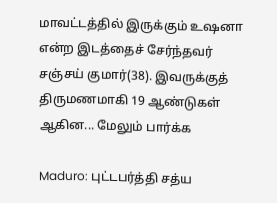மாவட்டத்தில் இருக்கும் உஷனா என்ற இடத்தைச் சேர்ந்தவர் சஞ்சய் குமார்(38). இவருக்குத் திருமணமாகி 19 ஆண்டுகள் ஆகின... மேலும் பார்க்க

Maduro: புட்டபர்த்தி சத்ய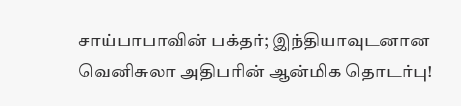சாய்பாபாவின் பக்தர்; இந்தியாவுடனான வெனிசுலா அதிபரின் ஆன்மிக தொடர்பு!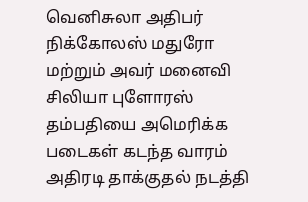வெனிசுலா அதிபர் நிக்கோலஸ் மதுரோ மற்றும் அவர் மனைவி சிலியா புளோரஸ் தம்பதியை அமெரிக்க படைகள் கடந்த வாரம் அதிரடி தாக்குதல் நடத்தி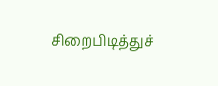சிறைபிடித்துச்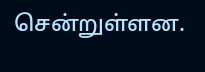சென்றுள்ளன.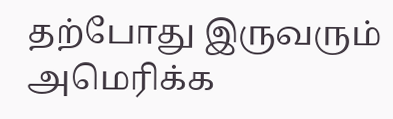தற்போது இருவரும் அமெரிக்க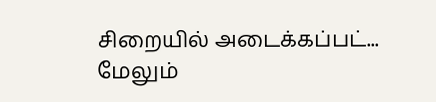சிறையில் அடைக்கப்பட்... மேலும்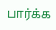பார்க்க